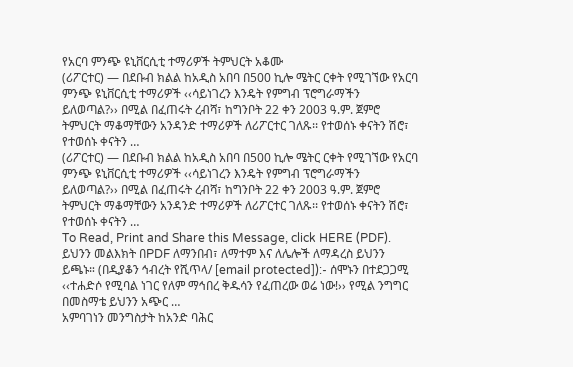የአርባ ምንጭ ዩኒቨርሲቲ ተማሪዎች ትምህርት አቆሙ
(ሪፖርተር) — በደቡብ ክልል ከአዲስ አበባ በ500 ኪሎ ሜትር ርቀት የሚገኘው የአርባ ምንጭ ዩኒቨርሲቲ ተማሪዎች ‹‹ሳይነገረን እንዴት የምግብ ፕሮግራማችን ይለወጣል?›› በሚል በፈጠሩት ረብሻ፣ ከግንቦት 22 ቀን 2003 ዓ.ም. ጀምሮ ትምህርት ማቆማቸውን አንዳንድ ተማሪዎች ለሪፖርተር ገለጹ፡፡ የተወሰኑ ቀናትን ሽሮ፣ የተወሰኑ ቀናትን …
(ሪፖርተር) — በደቡብ ክልል ከአዲስ አበባ በ500 ኪሎ ሜትር ርቀት የሚገኘው የአርባ ምንጭ ዩኒቨርሲቲ ተማሪዎች ‹‹ሳይነገረን እንዴት የምግብ ፕሮግራማችን ይለወጣል?›› በሚል በፈጠሩት ረብሻ፣ ከግንቦት 22 ቀን 2003 ዓ.ም. ጀምሮ ትምህርት ማቆማቸውን አንዳንድ ተማሪዎች ለሪፖርተር ገለጹ፡፡ የተወሰኑ ቀናትን ሽሮ፣ የተወሰኑ ቀናትን …
To Read, Print and Share this Message, click HERE (PDF). ይህንን መልእክት በPDF ለማንበብ፣ ለማተም እና ለሌሎች ለማዳረስ ይህንን ይጫኑ። (በዲያቆን ኅብረት የሺጥላ/ [email protected]):- ሰሞኑን በተደጋጋሚ ‹‹ተሐድሶ የሚባል ነገር የለም ማኅበረ ቅዱሳን የፈጠረው ወሬ ነው!›› የሚል ንግግር በመስማቴ ይህንን አጭር …
አምባገነን መንግስታት ከአንድ ባሕር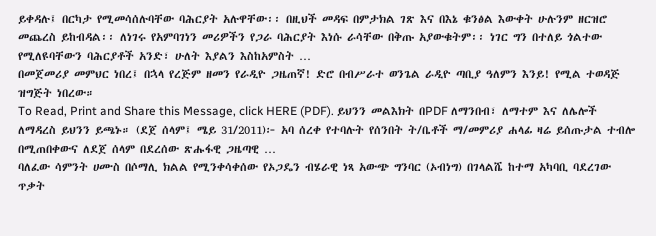ይቀዳሉ፤ በርካታ የሚመሳሰሉባቸው ባሕርያት አሉዋቸው፡፡ በዚህች መዳፍ በምታክል ገጽ እና በእኔ ቁንፅል እውቀት ሁሉንም ዘርዝሮ መጨረስ ይከብዳል፡፡ ለነገሩ የአምባገነን መሪዎችን የጋራ ባሕርያት እነሱ ራሳቸው በቅጡ አያውቁትም፡፡ ነገር ግን በተለይ ጎልተው የሚለዩባቸውን ባሕርያቶች አንድ፣ ሁለት እያልን እስከአምስት …
በመጀመሪያ መምህር ነበረ፤ በኋላ የረጅም ዘመን የራዲዮ ጋዜጠኛ! ድሮ በብሥራተ ወንጌል ራዲዮ ጣቢያ ዓለምን እንይ! የሚል ተወዳጅ ዝግጅት ነበረው።
To Read, Print and Share this Message, click HERE (PDF). ይህንን መልእክት በPDF ለማንበብ፣ ለማተም እና ለሌሎች ለማዳረስ ይህንን ይጫኑ። (ደጀ ሰላም፤ ሜይ 31/2011)፦ አባ ሰረቀ የተባሉት የሰንበት ት/ቤቶች ማ/መምሪያ ሐላፊ ዛሬ ይሰጡታል ተብሎ በሚጠበቀውና ለደጀ ሰላም በደረሰው ጽሑፋዊ ጋዜጣዊ …
ባለፈው ሳምንት ሀሙስ በሶማሊ ክልል የሚንቀሳቀሰው የኦጋዴን ብሄራዊ ነጻ አውጭ ግንባር (ኦብነግ) በገላልሼ ከተማ አካባቢ ባደረገው ጥቃት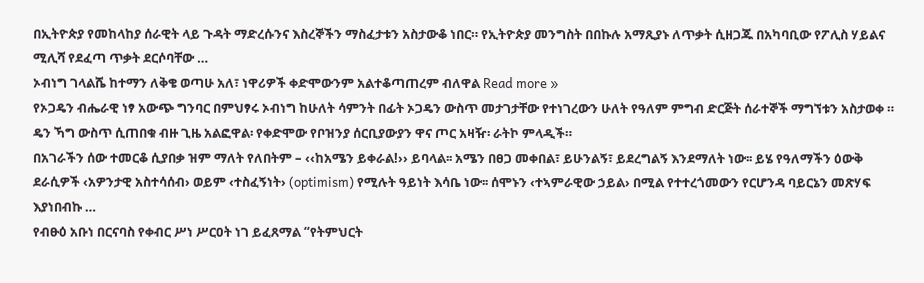በኢትዮጵያ የመከላከያ ሰራዊት ላይ ጉዳት ማድረሱንና እስረኞችን ማስፈታቱን አስታውቆ ነበር። የኢትዮጵያ መንግስት በበኩሉ አማጺያኑ ለጥቃት ሲዘጋጁ በአካባቢው የፖሊስ ሃይልና ሚሊሻ የደፈጣ ጥቃት ደርሶባቸው …
ኦብነግ ገላልሼ ከተማን ለቅቄ ወጣሁ አለ፣ ነዋሪዎች ቀድሞውንም አልተቆጣጠረም ብለዋል Read more »
የኦጋዴን ብሔራዊ ነፃ አውጭ ግንባር በምህፃሩ ኦብነግ ከሁለት ሳምንት በፊት ኦጋዴን ውስጥ መታገታቸው የተነገረውን ሁለት የዓለም ምግብ ድርጅት ሰራተኞች ማግኘቱን አስታወቀ ።
ዴን ኻግ ውስጥ ሲጠበቁ ብዙ ጊዜ አልፎዋል፡ የቀድሞው የቦዝንያ ሰርቢያውያን ዋና ጦር አዛዥ፡ ራትኮ ምላዲች።
በአገራችን ሰው ተመርቆ ሲያበቃ ዝም ማለት የለበትም – ‹‹ከአሜን ይቀራል!›› ይባላል፡፡ አሜን በፀጋ መቀበል፣ ይሁንልኝ፣ ይደረግልኝ እንደማለት ነው፡፡ ይሄ የዓለማችን ዕውቅ ደራሲዎች ‹አዎንታዊ አስተሳሰብ› ወይም ‹ተስፈኝነት› (optimism) የሚሉት ዓይነት እሳቤ ነው፡፡ ሰሞኑን ‹ተኣምራዊው ኃይል› በሚል የተተረጎመውን የርሆንዳ ባይርኔን መጽሃፍ እያነበብኩ …
የብፁዕ አቡነ በርናባስ የቀብር ሥነ ሥርዐት ነገ ይፈጸማል “የትምህርት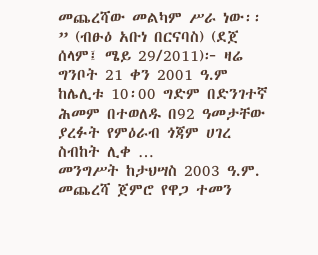መጨረሻው መልካም ሥራ ነው፡፡” (ብፁዕ አቡነ በርናባስ) (ደጀ ሰላም፤ ሜይ 29/2011)፦ ዛሬ ግንቦት 21 ቀን 2001 ዓ.ም ከሌሊቱ 10፡00 ግድም በድንገተኛ ሕመም በተወለዱ በ92 ዓመታቸው ያረፉት የምዕራብ ጎጃም ሀገረ ስብከት ሊቀ …
መንግሥት ከታህሣስ 2003 ዓ.ም. መጨረሻ ጀምሮ የዋጋ ተመን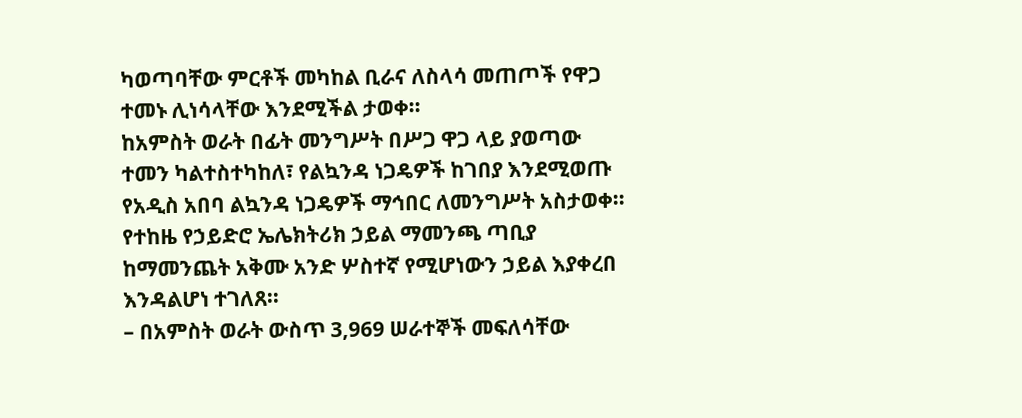ካወጣባቸው ምርቶች መካከል ቢራና ለስላሳ መጠጦች የዋጋ ተመኑ ሊነሳላቸው እንደሚችል ታወቀ፡፡
ከአምስት ወራት በፊት መንግሥት በሥጋ ዋጋ ላይ ያወጣው ተመን ካልተስተካከለ፣ የልኳንዳ ነጋዴዎች ከገበያ እንደሚወጡ የአዲስ አበባ ልኳንዳ ነጋዴዎች ማኅበር ለመንግሥት አስታወቀ፡፡
የተከዜ የኃይድሮ ኤሌክትሪክ ኃይል ማመንጫ ጣቢያ ከማመንጨት አቅሙ አንድ ሦስተኛ የሚሆነውን ኃይል እያቀረበ እንዳልሆነ ተገለጸ፡፡
– በአምስት ወራት ውስጥ 3,969 ሠራተኞች መፍለሳቸው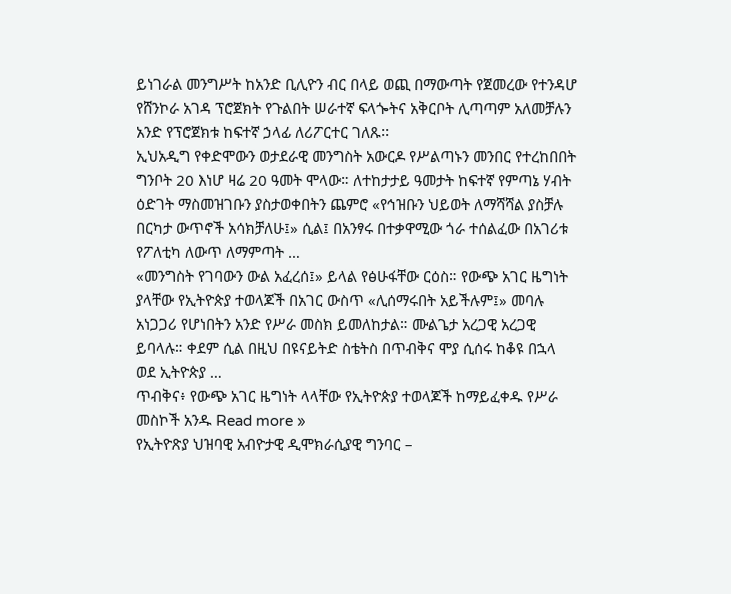ይነገራል መንግሥት ከአንድ ቢሊዮን ብር በላይ ወጪ በማውጣት የጀመረው የተንዳሆ የሸንኮራ አገዳ ፕሮጀክት የጉልበት ሠራተኛ ፍላጐትና አቅርቦት ሊጣጣም አለመቻሉን አንድ የፕሮጀክቱ ከፍተኛ ኃላፊ ለሪፖርተር ገለጹ፡፡
ኢህአዲግ የቀድሞውን ወታደራዊ መንግስት አውርዶ የሥልጣኑን መንበር የተረከበበት ግንቦት 20 እነሆ ዛሬ 20 ዓመት ሞላው። ለተከታታይ ዓመታት ከፍተኛ የምጣኔ ሃብት ዕድገት ማስመዝገቡን ያስታወቀበትን ጨምሮ «የኅዝቡን ህይወት ለማሻሻል ያስቻሉ በርካታ ውጥኖች አሳክቻለሁ፤» ሲል፤ በአንፃሩ በተቃዋሚው ጎራ ተሰልፈው በአገሪቱ የፖለቲካ ለውጥ ለማምጣት …
«መንግስት የገባውን ውል አፈረሰ፤» ይላል የፅሁፋቸው ርዕስ። የውጭ አገር ዜግነት ያላቸው የኢትዮጵያ ተወላጆች በአገር ውስጥ «ሊሰማሩበት አይችሉም፤» መባሉ አነጋጋሪ የሆነበትን አንድ የሥራ መስክ ይመለከታል። ሙልጌታ አረጋዊ አረጋዊ ይባላሉ። ቀደም ሲል በዚህ በዩናይትድ ስቴትስ በጥብቅና ሞያ ሲሰሩ ከቆዩ በኋላ ወደ ኢትዮጵያ …
ጥብቅና፥ የውጭ አገር ዜግነት ላላቸው የኢትዮጵያ ተወላጆች ከማይፈቀዱ የሥራ መስኮች አንዱ Read more »
የኢትዮጽያ ህዝባዊ አብዮታዊ ዲሞክራሲያዊ ግንባር –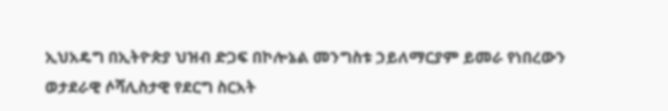ኢህአዴግ በኢትዮጵያ ህዝብ ድጋፍ በኮሎኔል መንግስቱ ኃይለማርያም ይመራ የነበረውን ወታደራዊ ሶሻሊስታዊ የደርግ ስርአት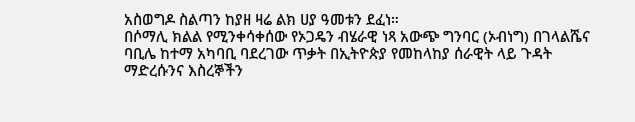አስወግዶ ስልጣን ከያዘ ዛሬ ልክ ሀያ ዓመቱን ደፈነ።
በሶማሊ ክልል የሚንቀሳቀሰው የኦጋዴን ብሄራዊ ነጻ አውጭ ግንባር (ኦብነግ) በገላልሼና ባቢሌ ከተማ አካባቢ ባደረገው ጥቃት በኢትዮጵያ የመከላከያ ሰራዊት ላይ ጉዳት ማድረሱንና እስረኞችን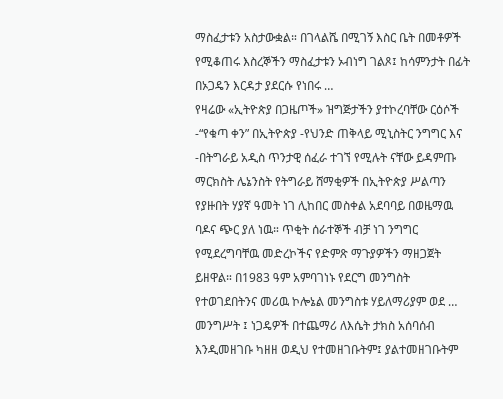ማስፈታቱን አስታውቋል። በገላልሼ በሚገኝ እስር ቤት በመቶዎች የሚቆጠሩ እስረኞችን ማስፈታቱን ኦብነግ ገልጾ፤ ከሳምንታት በፊት በኦጋዴን እርዳታ ያደርሱ የነበሩ …
የዛሬው «ኢትዮጵያ በጋዜጦች» ዝግጅታችን ያተኮረባቸው ርዕሶች -“የቁጣ ቀን” በኢትዮጵያ -የህንድ ጠቅላይ ሚኒስትር ንግግር እና -በትግራይ አዲስ ጥንታዊ ሰፈራ ተገኘ የሚሉት ናቸው ይዳምጡ
ማርክስት ሌኔንስት የትግራይ ሸማቂዎች በኢትዮጵያ ሥልጣን የያዙበት ሃያኛ ዓመት ነገ ሊከበር መስቀል አደባባይ በወዜማዉ ባዶና ጭር ያለ ነዉ። ጥቂት ሰራተኞች ብቻ ነገ ንግግር የሚደረግባቸዉ መድረኮችና የድምጽ ማጉያዎችን ማዘጋጀት ይዘዋል። በ1983 ዓም አምባገነኑ የደርግ መንግስት የተወገደበትንና መሪዉ ኮሎኔል መንግስቱ ሃይለማሪያም ወደ …
መንግሥት ፤ ነጋዴዎች በተጨማሪ ለእሴት ታክስ አሰባሰብ እንዲመዘገቡ ካዘዘ ወዲህ የተመዘገቡትም፤ ያልተመዘገቡትም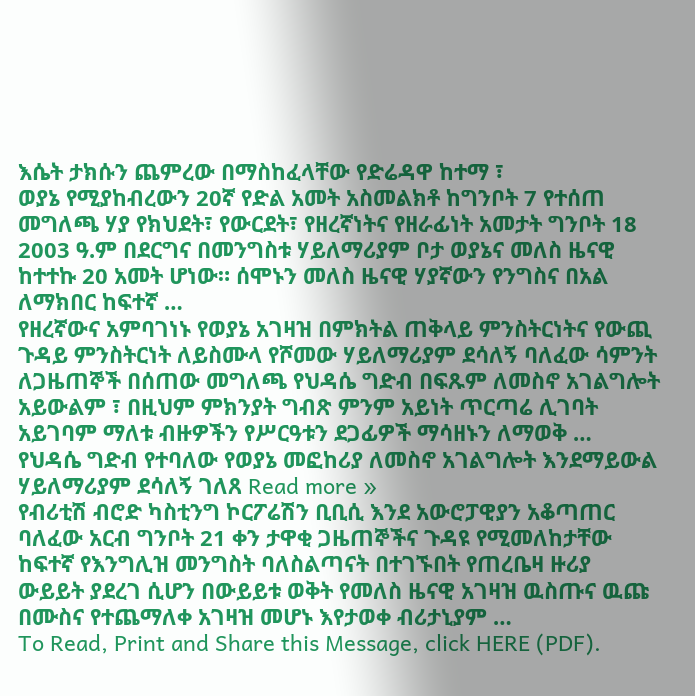እሴት ታክሱን ጨምረው በማስከፈላቸው የድሬዳዋ ከተማ ፣
ወያኔ የሚያከብረውን 20ኛ የድል አመት አስመልክቶ ከግንቦት 7 የተሰጠ መግለጫ ሃያ የክህደት፣ የውርደት፣ የዘረኛነትና የዘራፊነት አመታት ግንቦት 18 2003 ዓ.ም በደርግና በመንግስቱ ሃይለማሪያም ቦታ ወያኔና መለስ ዜናዊ ከተተኩ 20 አመት ሆነው። ሰሞኑን መለስ ዜናዊ ሃያኛውን የንግስና በአል ለማክበር ከፍተኛ …
የዘረኛውና አምባገነኑ የወያኔ አገዛዝ በምክትል ጠቅላይ ምንስትርነትና የውጪ ጉዳይ ምንስትርነት ለይስሙላ የሾመው ሃይለማሪያም ደሳለኝ ባለፈው ሳምንት ለጋዜጠኞች በሰጠው መግለጫ የህዳሴ ግድብ በፍጹም ለመስኖ አገልግሎት አይውልም ፣ በዚህም ምክንያት ግብጽ ምንም አይነት ጥርጣሬ ሊገባት አይገባም ማለቱ ብዙዎችን የሥርዓቱን ደጋፊዎች ማሳዘኑን ለማወቅ …
የህዳሴ ግድብ የተባለው የወያኔ መፎከሪያ ለመስኖ አገልግሎት እንደማይውል ሃይለማሪያም ደሳለኝ ገለጸ Read more »
የብሪቲሽ ብሮድ ካስቲንግ ኮርፖሬሽን ቢቢሲ እንደ አውሮፓዊያን አቆጣጠር ባለፈው አርብ ግንቦት 21 ቀን ታዋቂ ጋዜጠኞችና ጉዳዩ የሚመለከታቸው ከፍተኛ የእንግሊዝ መንግስት ባለስልጣናት በተገኙበት የጠረቤዛ ዙሪያ ውይይት ያደረገ ሲሆን በውይይቱ ወቅት የመለስ ዜናዊ አገዛዝ ዉስጡና ዉጩ በሙስና የተጨማለቀ አገዛዝ መሆኑ እየታወቀ ብሪታኒያም …
To Read, Print and Share this Message, click HERE (PDF).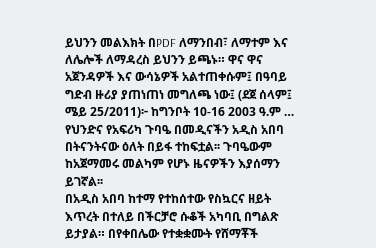ይህንን መልእክት በPDF ለማንበብ፣ ለማተም እና ለሌሎች ለማዳረስ ይህንን ይጫኑ። ዋና ዋና አጀንዳዎች እና ውሳኔዎች አልተጠቀሱም፤ በዓባይ ግድብ ዙሪያ ያጠነጠነ መግለጫ ነው፤ (ደጀ ሰላም፤ ሜይ 25/2011)፦ ከግንቦት 10-16 2003 ዓ.ም …
የህንድና የአፍሪካ ጉባዔ በመዲናችን አዲስ አበባ በትናንትናው ዕለት በይፋ ተከፍቷል፡፡ ጉባዔውም ከአጀማመሩ መልካም የሆኑ ዜናዎችን እያሰማን ይገኛል፡፡
በአዲስ አበባ ከተማ የተከሰተው የስኳርና ዘይት እጥረት በተለይ በችርቻሮ ሱቆች አካባቢ በግልጽ ይታያል። በየቀበሌው የተቋቋሙት የሸማቾች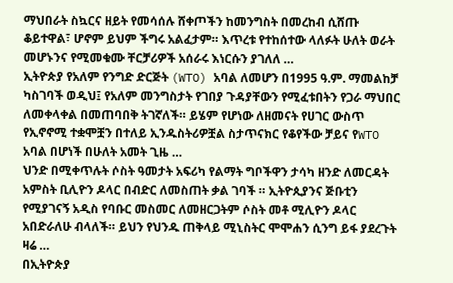ማህበራት ስኳርና ዘይት የመሳሰሉ ሸቀጦችን ከመንግስት በመረከብ ሲሸጡ ቆይተዋል፣ ሆኖም ይህም ችግሩ አልፈታም። እጥረቱ የተከሰተው ላለፉት ሁለት ወራት መሆኑንና የሚመቁሙ ቸርቻሪዎች አሰራሩ እነርሱን ያገለለ …
ኢትዮጵያ የአለም የንግድ ድርጅት (WTO) አባል ለመሆን በ1995 ዓ.ም. ማመልከቻ ካስገባች ወዲህ፤ የአለም መንግስታት የገበያ ጉዳያቸውን የሚፈቱበትን የጋራ ማህበር ለመቀላቀል በመጠባበቅ ትገኛለች። ይሄም የሆነው ለዘመናት የሀገር ውስጥ የኢኖኖሚ ተቋሞቿን በተለይ ኢንዱስትሪዎቿል ስታጥናክር የቆየችው ቻይና የWTO አባል በሆነች በሁለት አመት ጊዜ …
ህንድ በሚቀጥሉት ሶስት ዓመታት አፍሪካ የልማት ግቦችዋን ታሳካ ዘንድ ለመርዳት አምስት ቢሊዮን ዶላር በብድር ለመስጠት ቃል ገባች ። ኢትዮጲያንና ጅቡቲን የሚያገናኝ አዲስ የባቡር መስመር ለመዘርጋትም ሶስት መቶ ሚሊዮን ዶላር አበድራለሁ ብላለች። ይህን የህንዱ ጠቅላይ ሚኒስትር ሞሞሐን ሲንግ ይፋ ያደረጉት ዛሬ …
በኢትዮጵያ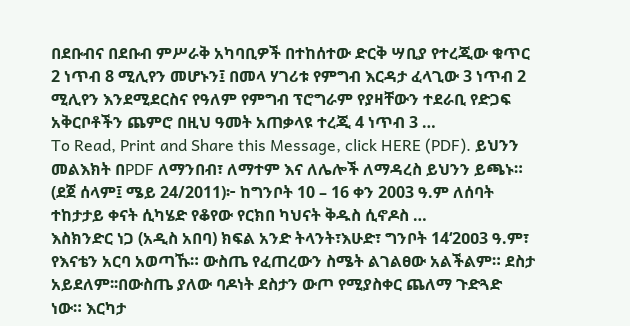በደቡብና በደቡብ ምሥራቅ አካባቢዎች በተከሰተው ድርቅ ሣቢያ የተረጂው ቁጥር 2 ነጥብ 8 ሚሊየን መሆኑን፤ በመላ ሃገሪቱ የምግብ እርዳታ ፈላጊው 3 ነጥብ 2 ሚሊየን እንደሚደርስና የዓለም የምግብ ፕሮግራም የያዛቸውን ተደራቢ የድጋፍ አቅርቦቶችን ጨምሮ በዚህ ዓመት አጠቃላዩ ተረጂ 4 ነጥብ 3 …
To Read, Print and Share this Message, click HERE (PDF). ይህንን መልእክት በPDF ለማንበብ፣ ለማተም እና ለሌሎች ለማዳረስ ይህንን ይጫኑ። (ደጀ ሰላም፤ ሜይ 24/2011)፦ ከግንቦት 10 – 16 ቀን 2003 ዓ.ም ለሰባት ተከታታይ ቀናት ሲካሄድ የቆየው የርክበ ካህናት ቅዱስ ሲኖዶስ …
እስክንድር ነጋ (አዲስ አበባ) ክፍል አንድ ትላንት፣እሁድ፣ ግንቦት 14‘2ዐዐ3 ዓ.ም፣ የእናቴን አርባ አወጣኹ። ውስጤ የፈጠረውን ስሜት ልገልፀው አልችልም። ደስታ አይደለም፡፡በውስጤ ያለው ባዶነት ደስታን ውጦ የሚያስቀር ጨለማ ጉድጓድ ነው። እርካታ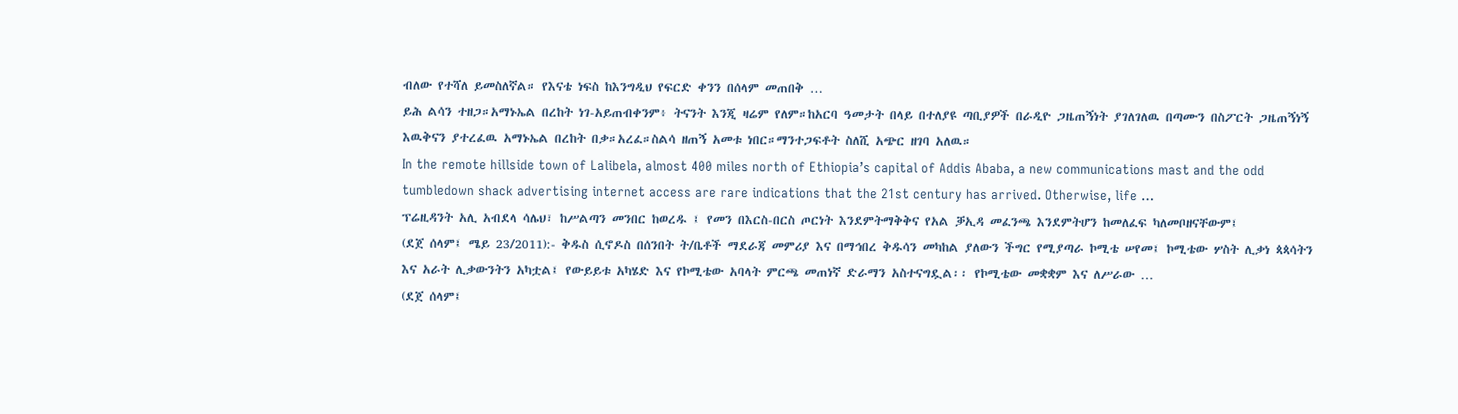ብለው የተሻለ ይመስለኛል። የእናቴ ነፍስ ከእንግዲህ የፍርድ ቀንን በሰላም መጠበቅ …
ይሕ ልሳን ተዘጋ።አማኑኤል በረከት ነገ-አይጠብቀንም፥ ትናንት እንጂ ዛሬም የለም።ከአርባ ዓመታት በላይ በተለያዩ ጣቢያዎች በራዲዮ ጋዜጠኝነት ያገለገለዉ በጣሙን በስፖርት ጋዜጠኝነኝ እዉቅናን ያተረፈዉ አማኑኤል በረከት በቃ።አረፈ።ስልሳ ዘጠኝ አመቱ ነበር።ማንተጋፍቶት ስለሺ አጭር ዘገባ አለዉ።
In the remote hillside town of Lalibela, almost 400 miles north of Ethiopia’s capital of Addis Ababa, a new communications mast and the odd tumbledown shack advertising internet access are rare indications that the 21st century has arrived. Otherwise, life …
ፕሬዚዳንት አሊ አብደላ ሳሌህ፣ ከሥልጣን መንበር ከወረዱ ፤ የመን በእርስ-በርስ ጦርነት እንደምትማቅቅና የአል ቓኢዳ መፈንጫ እንደምትሆን ከመለፈፍ ካለመቦዘናቸውም፤
(ደጀ ሰላም፤ ሜይ 23/2011):- ቅዱስ ሲኖዶስ በሰንበት ት/ቤቶች ማደራጃ መምሪያ እና በማኅበረ ቅዱሳን መካከል ያለውን ችግር የሚያጣራ ኮሚቴ ሠየመ፤ ኮሚቴው ሦስት ሊቃነ ጳጳሳትን እና አራት ሊቃውንትን አካቷል፤ የውይይቱ አካሄድ እና የኮሚቴው አባላት ምርጫ መጠነኛ ድራማን አስተናግዷል፡፡ የኮሚቴው መቋቋም እና ለሥራው …
(ደጀ ሰላም፤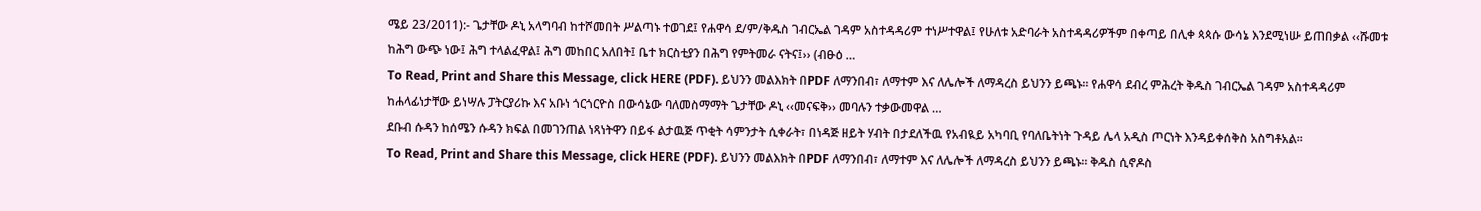ሜይ 23/2011):- ጌታቸው ዶኒ አላግባብ ከተሾመበት ሥልጣኑ ተወገደ፤ የሐዋሳ ደ/ም/ቅዱስ ገብርኤል ገዳም አስተዳዳሪም ተነሥተዋል፤ የሁለቱ አድባራት አስተዳዳሪዎችም በቀጣይ በሊቀ ጳጳሱ ውሳኔ እንደሚነሡ ይጠበቃል ‹‹ሹመቱ ከሕግ ውጭ ነው፤ ሕግ ተላልፈዋል፤ ሕግ መከበር አለበት፤ ቤተ ክርስቲያን በሕግ የምትመራ ናትና፤›› (ብፁዕ …
To Read, Print and Share this Message, click HERE (PDF). ይህንን መልእክት በPDF ለማንበብ፣ ለማተም እና ለሌሎች ለማዳረስ ይህንን ይጫኑ። የሐዋሳ ደብረ ምሕረት ቅዱስ ገብርኤል ገዳም አስተዳዳሪም ከሐላፊነታቸው ይነሣሉ ፓትርያሪኩ እና አቡነ ጎርጎርዮስ በውሳኔው ባለመስማማት ጌታቸው ዶኒ ‹‹መናፍቅ›› መባሉን ተቃውመዋል …
ደቡብ ሱዳን ከሰሜን ሱዳን ክፍል በመገንጠል ነጻነትዋን በይፋ ልታዉጅ ጥቂት ሳምንታት ሲቀራት፣ በነዳጅ ዘይት ሃብት በታደለችዉ የአብዪይ አካባቢ የባለቤትነት ጉዳይ ሌላ አዲስ ጦርነት እንዳይቀሰቅስ አስግቶአል።
To Read, Print and Share this Message, click HERE (PDF). ይህንን መልእክት በPDF ለማንበብ፣ ለማተም እና ለሌሎች ለማዳረስ ይህንን ይጫኑ። ቅዱስ ሲኖዶስ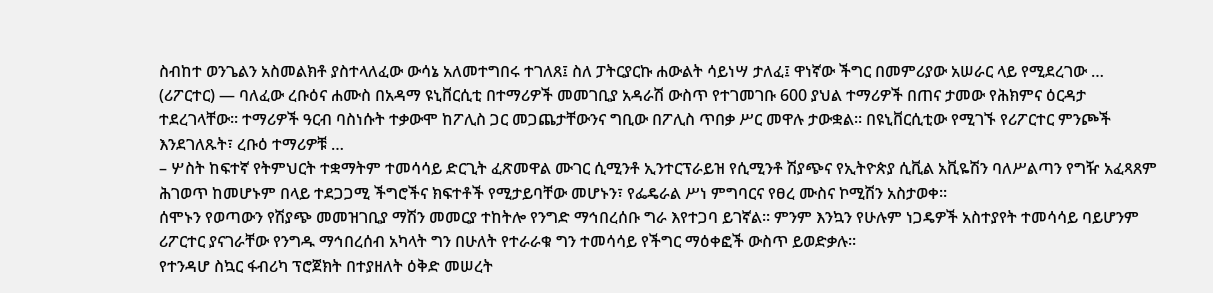ስብከተ ወንጌልን አስመልክቶ ያስተላለፈው ውሳኔ አለመተግበሩ ተገለጸ፤ ስለ ፓትርያርኩ ሐውልት ሳይነሣ ታለፈ፤ ዋነኛው ችግር በመምሪያው አሠራር ላይ የሚደረገው …
(ሪፖርተር) — ባለፈው ረቡዕና ሐሙስ በአዳማ ዩኒቨርሲቲ በተማሪዎች መመገቢያ አዳራሽ ውስጥ የተገመገቡ 600 ያህል ተማሪዎች በጠና ታመው የሕክምና ዕርዳታ ተደረገላቸው፡፡ ተማሪዎች ዓርብ ባስነሱት ተቃውሞ ከፖሊስ ጋር መጋጨታቸውንና ግቢው በፖሊስ ጥበቃ ሥር መዋሉ ታውቋል፡፡ በዩኒቨርሲቲው የሚገኙ የሪፖርተር ምንጮች እንደገለጹት፣ ረቡዕ ተማሪዎቹ …
– ሦስት ከፍተኛ የትምህርት ተቋማትም ተመሳሳይ ድርጊት ፈጽመዋል ሙገር ሲሚንቶ ኢንተርፕራይዝ የሲሚንቶ ሽያጭና የኢትዮጵያ ሲቪል አቪዬሽን ባለሥልጣን የግዥ አፈጻጸም ሕገወጥ ከመሆኑም በላይ ተደጋጋሚ ችግሮችና ክፍተቶች የሚታይባቸው መሆኑን፣ የፌዴራል ሥነ ምግባርና የፀረ ሙስና ኮሚሽን አስታወቀ፡፡
ሰሞኑን የወጣውን የሽያጭ መመዝገቢያ ማሽን መመርያ ተከትሎ የንግድ ማኅበረሰቡ ግራ እየተጋባ ይገኛል፡፡ ምንም እንኳን የሁሉም ነጋዴዎች አስተያየት ተመሳሳይ ባይሆንም ሪፖርተር ያናገራቸው የንግዱ ማኅበረሰብ አካላት ግን በሁለት የተራራቁ ግን ተመሳሳይ የችግር ማዕቀፎች ውስጥ ይወድቃሉ፡፡
የተንዳሆ ስኳር ፋብሪካ ፕሮጀክት በተያዘለት ዕቅድ መሠረት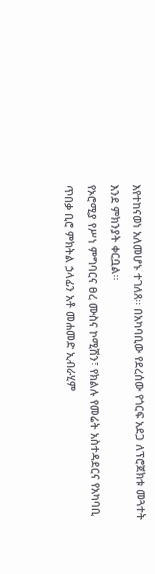እየተከናወነ አለመሆኑ ተገለጸ፡፡ በአካባቢው የደረሰው የጎርፍ አደጋ ለፕሮጀክቱ መጓተት እንደ ምክንያት ቀርቧል፡፡
የኦሮሚያ የሥነ ምግባርና ፀረ ሙስና ኮሚሽን፣ የክልሉ የመሬት አስተዳደርና የአካባቢ ጥበቃ ቢሮ ምክትል ኃላፊን አቶ መሐመድ ኢብራሂም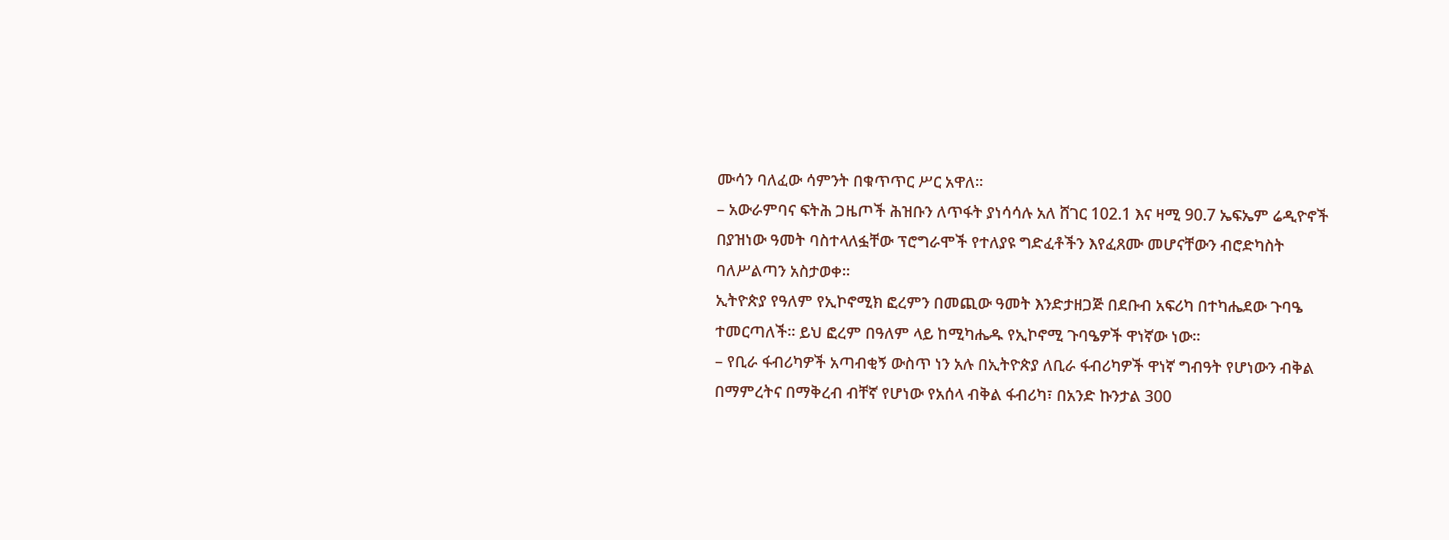ሙሳን ባለፈው ሳምንት በቁጥጥር ሥር አዋለ፡፡
– አውራምባና ፍትሕ ጋዜጦች ሕዝቡን ለጥፋት ያነሳሳሉ አለ ሸገር 102.1 እና ዛሚ 90.7 ኤፍኤም ሬዲዮኖች በያዝነው ዓመት ባስተላለፏቸው ፕሮግራሞች የተለያዩ ግድፈቶችን እየፈጸሙ መሆናቸውን ብሮድካስት ባለሥልጣን አስታወቀ፡፡
ኢትዮጵያ የዓለም የኢኮኖሚክ ፎረምን በመጪው ዓመት እንድታዘጋጅ በደቡብ አፍሪካ በተካሔደው ጉባዔ ተመርጣለች፡፡ ይህ ፎረም በዓለም ላይ ከሚካሔዱ የኢኮኖሚ ጉባዔዎች ዋነኛው ነው፡፡
– የቢራ ፋብሪካዎች አጣብቂኝ ውስጥ ነን አሉ በኢትዮጵያ ለቢራ ፋብሪካዎች ዋነኛ ግብዓት የሆነውን ብቅል በማምረትና በማቅረብ ብቸኛ የሆነው የአሰላ ብቅል ፋብሪካ፣ በአንድ ኩንታል 300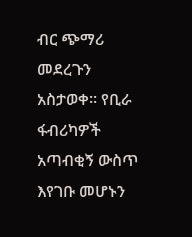ብር ጭማሪ መደረጉን አስታወቀ፡፡ የቢራ ፋብሪካዎች አጣብቂኝ ውስጥ እየገቡ መሆኑን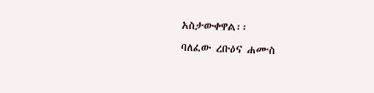አስታውቀዋል፡፡
ባለፈው ረቡዕና ሐሙስ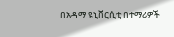በአዳማ ዩኒቨርሲቲ በተማሪዎች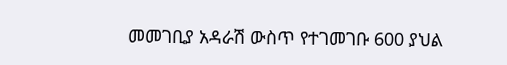መመገቢያ አዳራሽ ውስጥ የተገመገቡ 600 ያህል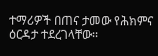ተማሪዎች በጠና ታመው የሕክምና ዕርዳታ ተደረገላቸው፡፡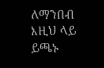ለማንበብ እዚህ ላይ ይጫኑ